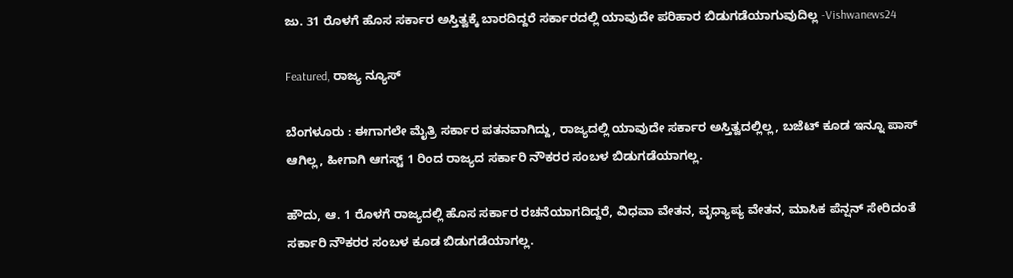ಜು. 31 ರೊಳಗೆ ಹೊಸ ಸರ್ಕಾರ ಅಸ್ತಿತ್ವಕ್ಕೆ ಬಾರದಿದ್ದರೆ ಸರ್ಕಾರದಲ್ಲಿ ಯಾವುದೇ ಪರಿಹಾರ ಬಿಡುಗಡೆಯಾಗುವುದಿಲ್ಲ -Vishwanews24

Featured, ರಾಜ್ಯ ನ್ಯೂಸ್

ಬೆಂಗಳೂರು : ಈಗಾಗಲೇ ಮೈತ್ರಿ ಸರ್ಕಾರ ಪತನವಾಗಿದ್ದು, ರಾಜ್ಯದಲ್ಲಿ ಯಾವುದೇ ಸರ್ಕಾರ ಅಸ್ತಿತ್ವದಲ್ಲಿಲ್ಲ, ಬಜೆಟ್ ಕೂಡ ಇನ್ನೂ ಪಾಸ್ ಆಗಿಲ್ಲ, ಹೀಗಾಗಿ ಆಗಸ್ಟ್ 1 ರಿಂದ ರಾಜ್ಯದ ಸರ್ಕಾರಿ ನೌಕರರ ಸಂಬಳ ಬಿಡುಗಡೆಯಾಗಲ್ಲ.

ಹೌದು, ಆ. 1 ರೊಳಗೆ ರಾಜ್ಯದಲ್ಲಿ ಹೊಸ ಸರ್ಕಾರ ರಚನೆಯಾಗದಿದ್ದರೆ, ವಿಧವಾ ವೇತನ, ವೃಧ್ಯಾಪ್ಯ ವೇತನ, ಮಾಸಿಕ ಪೆನ್ಷನ್ ಸೇರಿದಂತೆ ಸರ್ಕಾರಿ ನೌಕರರ ಸಂಬಳ ಕೂಡ ಬಿಡುಗಡೆಯಾಗಲ್ಲ.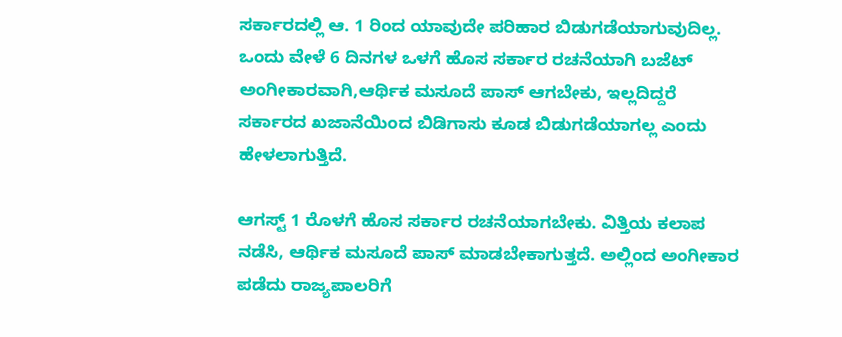ಸರ್ಕಾರದಲ್ಲಿ ಆ. 1 ರಿಂದ ಯಾವುದೇ ಪರಿಹಾರ ಬಿಡುಗಡೆಯಾಗುವುದಿಲ್ಲ. ಒಂದು ವೇಳೆ 6 ದಿನಗಳ ಒಳಗೆ ಹೊಸ ಸರ್ಕಾರ ರಚನೆಯಾಗಿ ಬಜೆಟ್ ಅಂಗೀಕಾರವಾಗಿ,ಆರ್ಥಿಕ ಮಸೂದೆ ಪಾಸ್ ಆಗಬೇಕು, ಇಲ್ಲದಿದ್ದರೆ ಸರ್ಕಾರದ ಖಜಾನೆಯಿಂದ ಬಿಡಿಗಾಸು ಕೂಡ ಬಿಡುಗಡೆಯಾಗಲ್ಲ ಎಂದು ಹೇಳಲಾಗುತ್ತಿದೆ.

ಆಗಸ್ಟ್ 1 ರೊಳಗೆ ಹೊಸ ಸರ್ಕಾರ ರಚನೆಯಾಗಬೇಕು. ವಿತ್ತಿಯ ಕಲಾಪ ನಡೆಸಿ, ಆರ್ಥಿಕ ಮಸೂದೆ ಪಾಸ್ ಮಾಡಬೇಕಾಗುತ್ತದೆ. ಅಲ್ಲಿಂದ ಅಂಗೀಕಾರ ಪಡೆದು ರಾಜ್ಯಪಾಲರಿಗೆ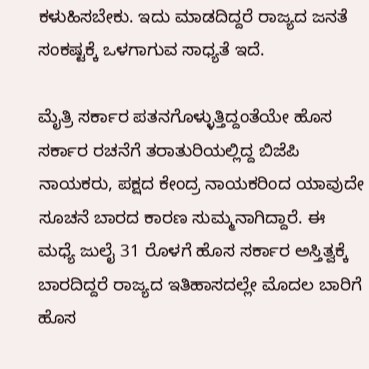ಕಳುಹಿಸಬೇಕು. ಇದು ಮಾಡದಿದ್ದರೆ ರಾಜ್ಯದ ಜನತೆ ಸಂಕಷ್ಟಕ್ಕೆ ಒಳಗಾಗುವ ಸಾಧ್ಯತೆ ಇದೆ.

ಮೈತ್ರಿ ಸರ್ಕಾರ ಪತನಗೊಳ್ಳುತ್ತಿದ್ದಂತೆಯೇ ಹೊಸ ಸರ್ಕಾರ ರಚನೆಗೆ ತರಾತುರಿಯಲ್ಲಿದ್ದ ಬಿಜೆಪಿ ನಾಯಕರು, ಪಕ್ಷದ ಕೇಂದ್ರ ನಾಯಕರಿಂದ ಯಾವುದೇ ಸೂಚನೆ ಬಾರದ ಕಾರಣ ಸುಮ್ಮನಾಗಿದ್ದಾರೆ. ಈ ಮಧ್ಯೆ ಜುಲೈ 31 ರೊಳಗೆ ಹೊಸ ಸರ್ಕಾರ ಅಸ್ತಿತ್ವಕ್ಕೆ ಬಾರದಿದ್ದರೆ ರಾಜ್ಯದ ಇತಿಹಾಸದಲ್ಲೇ ಮೊದಲ ಬಾರಿಗೆ ಹೊಸ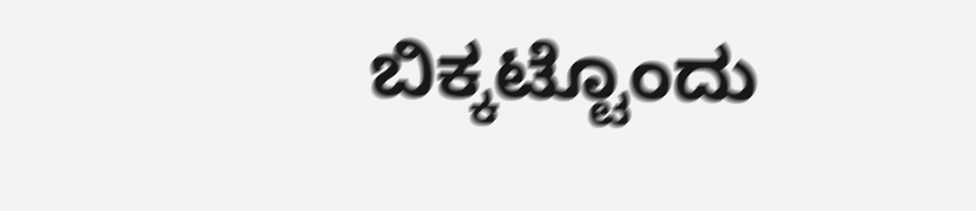ಬಿಕ್ಕಟ್ಟೊಂದು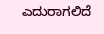ಎದುರಾಗಲಿದೆ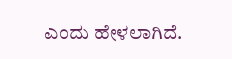ಎಂದು ಹೇಳಲಾಗಿದೆ.